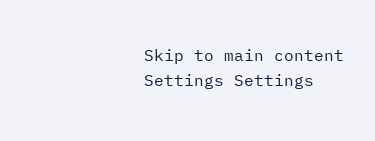Skip to main content
Settings Settings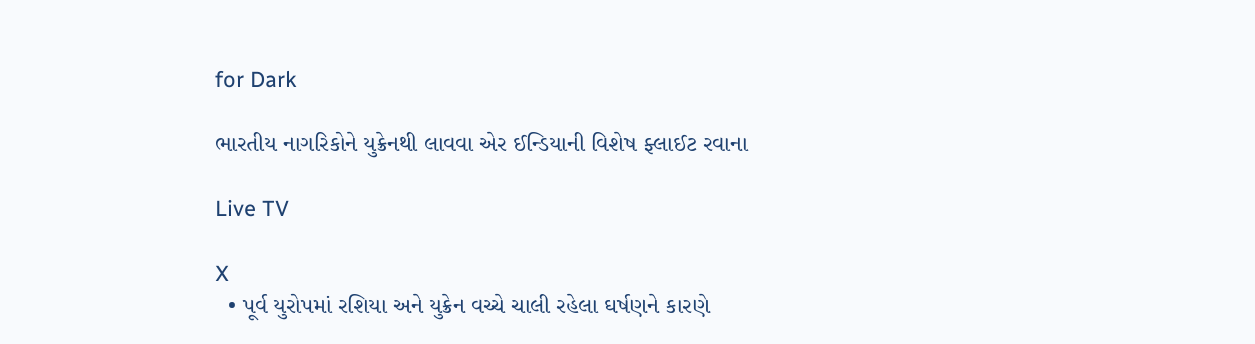for Dark

ભારતીય નાગરિકોને યુક્રેનથી લાવવા એર ઈન્ડિયાની વિશેષ ફ્લાઈટ રવાના

Live TV

X
  • પૂર્વ યુરોપમાં રશિયા અને યુક્રેન વચ્ચે ચાલી રહેલા ઘર્ષણને કારણે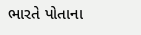ભારતે પોતાના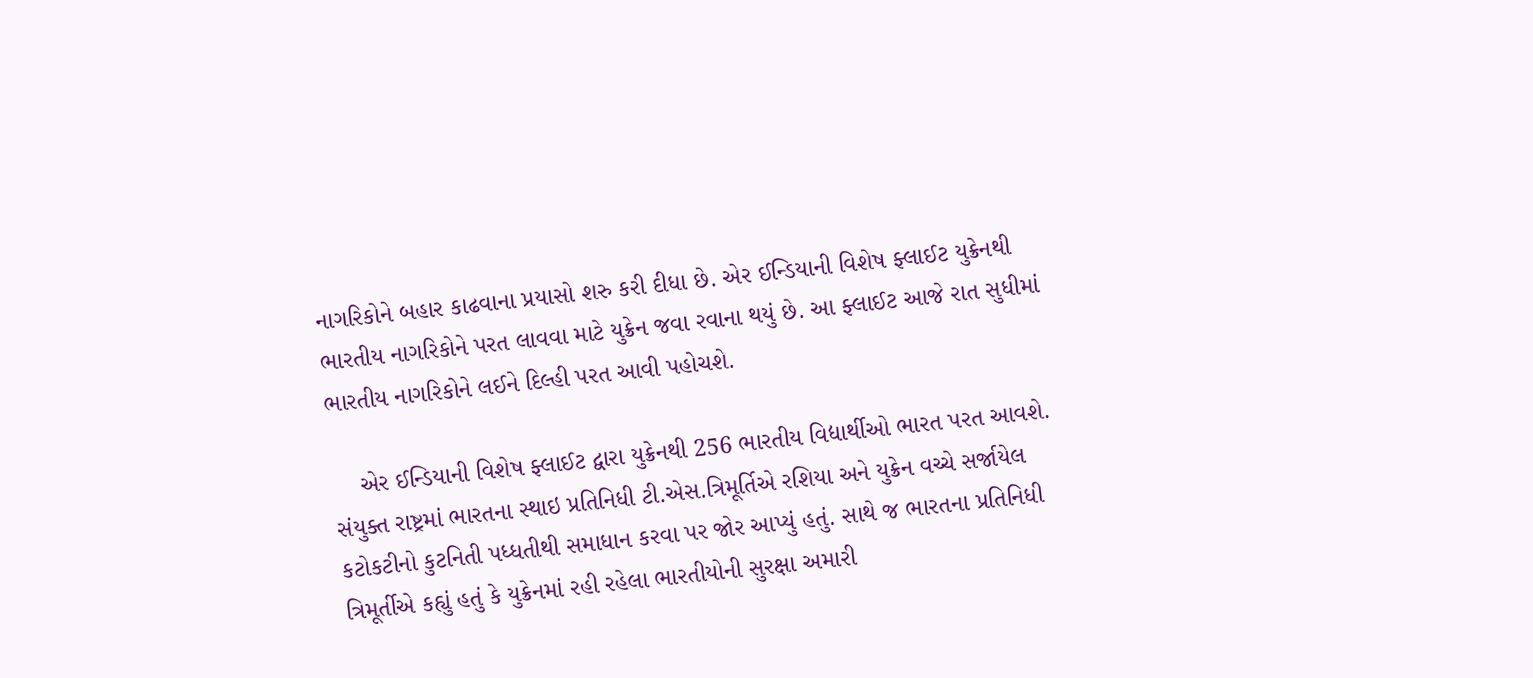નાગરિકોને બહાર કાઢવાના પ્રયાસો શરુ કરી દીધા છે. એર ઈન્ડિયાની વિશેષ ફ્લાઈટ યુક્રેનથી ભારતીય નાગરિકોને પરત લાવવા માટે યુક્રેન જવા રવાના થયું છે. આ ફ્લાઈટ આજે રાત સુધીમાં ભારતીય નાગરિકોને લઈને દિલ્હી પરત આવી પહોચશે.

    એર ઈન્ડિયાની વિશેષ ફ્લાઈટ દ્વારા યુક્રેનથી 256 ભારતીય વિદ્યાર્થીઓ ભારત પરત આવશે. સંયુક્ત રાષ્ટ્રમાં ભારતના સ્થાઇ પ્રતિનિધી ટી.એસ.ત્રિમૂર્તિએ રશિયા અને યુક્રેન વચ્ચે સર્જાયેલ કટોકટીનો કુટનિતી પધ્ધતીથી સમાધાન કરવા પર જોર આપ્યું હતું. સાથે જ ભારતના પ્રતિનિધી ત્રિમૂર્તીએ કહ્યું હતું કે યુક્રેનમાં રહી રહેલા ભારતીયોની સુરક્ષા અમારી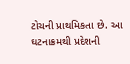ટોચની પ્રાથમિકતા છે. આ ઘટનાક્રમથી પ્રદેશની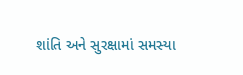શાંતિ અને સુરક્ષામાં સમસ્યા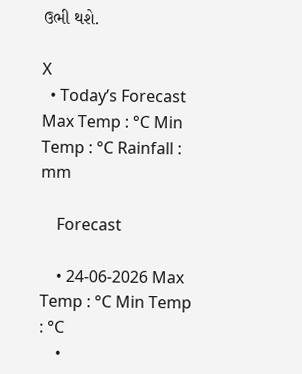ઉભી થશે.

X
  • Today’s Forecast Max Temp : °C Min Temp : °C Rainfall : mm

    Forecast

    • 24-06-2026 Max Temp : °C Min Temp : °C
    •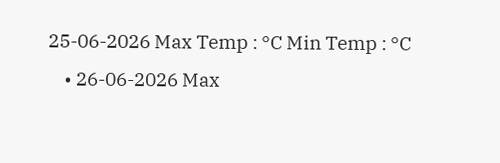25-06-2026 Max Temp : °C Min Temp : °C
    • 26-06-2026 Max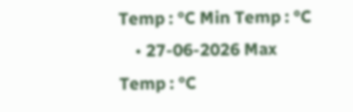Temp : °C Min Temp : °C
    • 27-06-2026 Max Temp : °C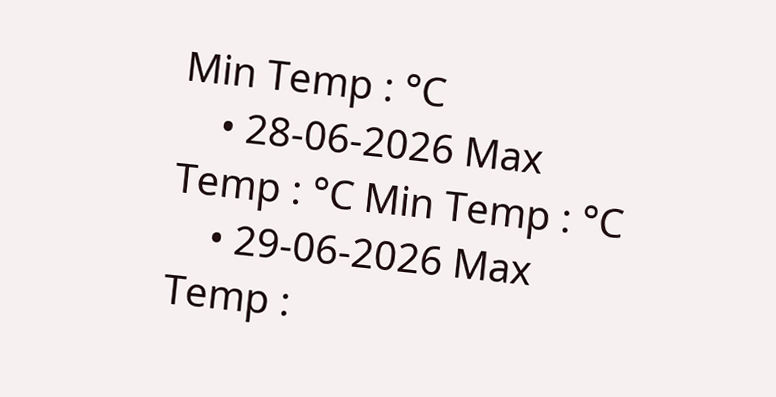Min Temp : °C
    • 28-06-2026 Max Temp : °C Min Temp : °C
    • 29-06-2026 Max Temp :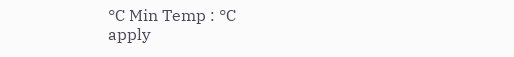°C Min Temp : °C
apply